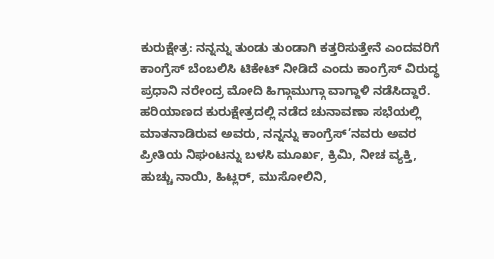ಕುರುಕ್ಷೇತ್ರ: ನನ್ನನ್ನು ತುಂಡು ತುಂಡಾಗಿ ಕತ್ತರಿಸುತ್ತೇನೆ ಎಂದವರಿಗೆ ಕಾಂಗ್ರೆಸ್ ಬೆಂಬಲಿಸಿ ಟಿಕೇಟ್ ನೀಡಿದೆ ಎಂದು ಕಾಂಗ್ರೆಸ್ ವಿರುದ್ಧ ಪ್ರಧಾನಿ ನರೇಂದ್ರ ಮೋದಿ ಹಿಗ್ಗಾಮುಗ್ಗಾ ವಾಗ್ದಾಳಿ ನಡೆಸಿದ್ದಾರೆ.
ಹರಿಯಾಣದ ಕುರುಕ್ಷೇತ್ರದಲ್ಲಿ ನಡೆದ ಚುನಾವಣಾ ಸಭೆಯಲ್ಲಿ ಮಾತನಾಡಿರುವ ಅವರು, ನನ್ನನ್ನು ಕಾಂಗ್ರೆಸ್’ನವರು ಅವರ ಪ್ರೀತಿಯ ನಿಘಂಟನ್ನು ಬಳಸಿ ಮೂರ್ಖ, ಕ್ರಿಮಿ, ನೀಚ ವ್ಯಕ್ತಿ, ಹುಚ್ಚು ನಾಯಿ, ಹಿಟ್ಲರ್, ಮುಸೋಲಿನಿ,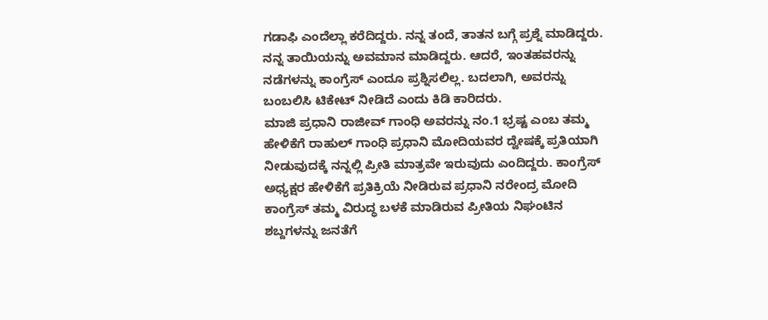ಗಡಾಫಿ ಎಂದೆಲ್ಲಾ ಕರೆದಿದ್ದರು. ನನ್ನ ತಂದೆ, ತಾತನ ಬಗ್ಗೆ ಪ್ರಶ್ನೆ ಮಾಡಿದ್ದರು. ನನ್ನ ತಾಯಿಯನ್ನು ಅವಮಾನ ಮಾಡಿದ್ದರು. ಆದರೆ, ಇಂತಹವರನ್ನು ನಡೆಗಳನ್ನು ಕಾಂಗ್ರೆಸ್ ಎಂದೂ ಪ್ರಶ್ನಿಸಲಿಲ್ಲ. ಬದಲಾಗಿ, ಅವರನ್ನು ಬಂಬಲಿಸಿ ಟಿಕೇಟ್ ನೀಡಿದೆ ಎಂದು ಕಿಡಿ ಕಾರಿದರು.
ಮಾಜಿ ಪ್ರಧಾನಿ ರಾಜೀವ್ ಗಾಂಧಿ ಅವರನ್ನು ನಂ.1 ಭ್ರಷ್ಟ ಎಂಬ ತಮ್ಮ ಹೇಳಿಕೆಗೆ ರಾಹುಲ್ ಗಾಂಧಿ ಪ್ರಧಾನಿ ಮೋದಿಯವರ ದ್ವೇಷಕ್ಕೆ ಪ್ರತಿಯಾಗಿ ನೀಡುವುದಕ್ಕೆ ನನ್ನಲ್ಲಿ ಪ್ರೀತಿ ಮಾತ್ರವೇ ಇರುವುದು ಎಂದಿದ್ದರು. ಕಾಂಗ್ರೆಸ್ ಅಧ್ಯಕ್ಷರ ಹೇಳಿಕೆಗೆ ಪ್ರತಿಕ್ರಿಯೆ ನೀಡಿರುವ ಪ್ರಧಾನಿ ನರೇಂದ್ರ ಮೋದಿ ಕಾಂಗ್ರೆಸ್ ತಮ್ಮ ವಿರುದ್ಧ ಬಳಕೆ ಮಾಡಿರುವ ಪ್ರೀತಿಯ ನಿಘಂಟಿನ ಶಬ್ದಗಳನ್ನು ಜನತೆಗೆ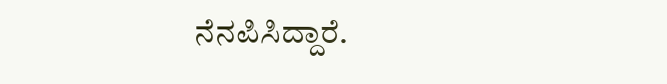ನೆನಪಿಸಿದ್ದಾರೆ.